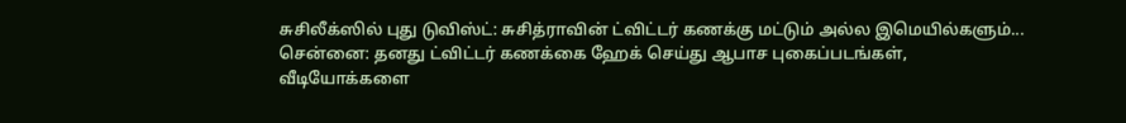சுசிலீக்ஸில் புது டுவிஸ்ட்: சுசித்ராவின் ட்விட்டர் கணக்கு மட்டும் அல்ல இமெயில்களும்...
சென்னை: தனது ட்விட்டர் கணக்கை ஹேக் செய்து ஆபாச புகைப்படங்கள், வீடியோக்களை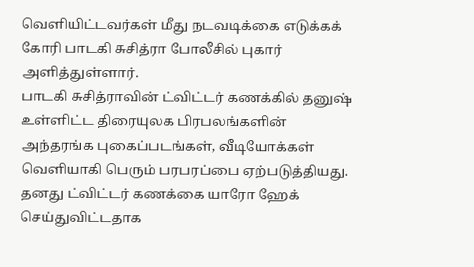வெளியிட்டவர்கள் மீது நடவடிக்கை எடுக்கக் கோரி பாடகி சுசித்ரா போலீசில் புகார் அளித்துள்ளார்.
பாடகி சுசித்ராவின் ட்விட்டர் கணக்கில் தனுஷ் உள்ளிட்ட திரையுலக பிரபலங்களின் அந்தரங்க புகைப்படங்கள், வீடியோக்கள் வெளியாகி பெரும் பரபரப்பை ஏற்படுத்தியது.
தனது ட்விட்டர் கணக்கை யாரோ ஹேக் செய்துவிட்டதாக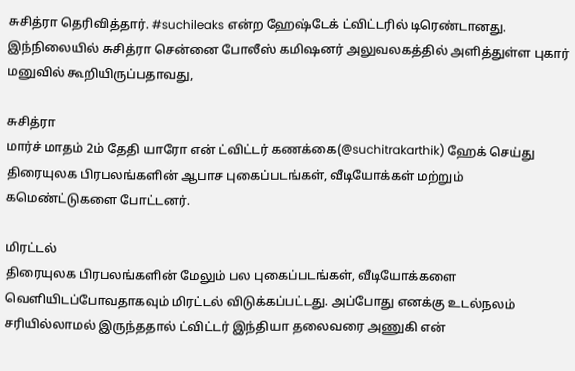சுசித்ரா தெரிவித்தார். #suchileaks என்ற ஹேஷ்டேக் ட்விட்டரில் டிரெண்டானது. இந்நிலையில் சுசித்ரா சென்னை போலீஸ் கமிஷனர் அலுவலகத்தில் அளித்துள்ள புகார் மனுவில் கூறியிருப்பதாவது,

சுசித்ரா
மார்ச் மாதம் 2ம் தேதி யாரோ என் ட்விட்டர் கணக்கை(@suchitrakarthik) ஹேக் செய்து திரையுலக பிரபலங்களின் ஆபாச புகைப்படங்கள், வீடியோக்கள் மற்றும் கமெண்ட்டுகளை போட்டனர்.

மிரட்டல்
திரையுலக பிரபலங்களின் மேலும் பல புகைப்படங்கள், வீடியோக்களை வெளியிடப்போவதாகவும் மிரட்டல் விடுக்கப்பட்டது. அப்போது எனக்கு உடல்நலம் சரியில்லாமல் இருந்ததால் ட்விட்டர் இந்தியா தலைவரை அணுகி என்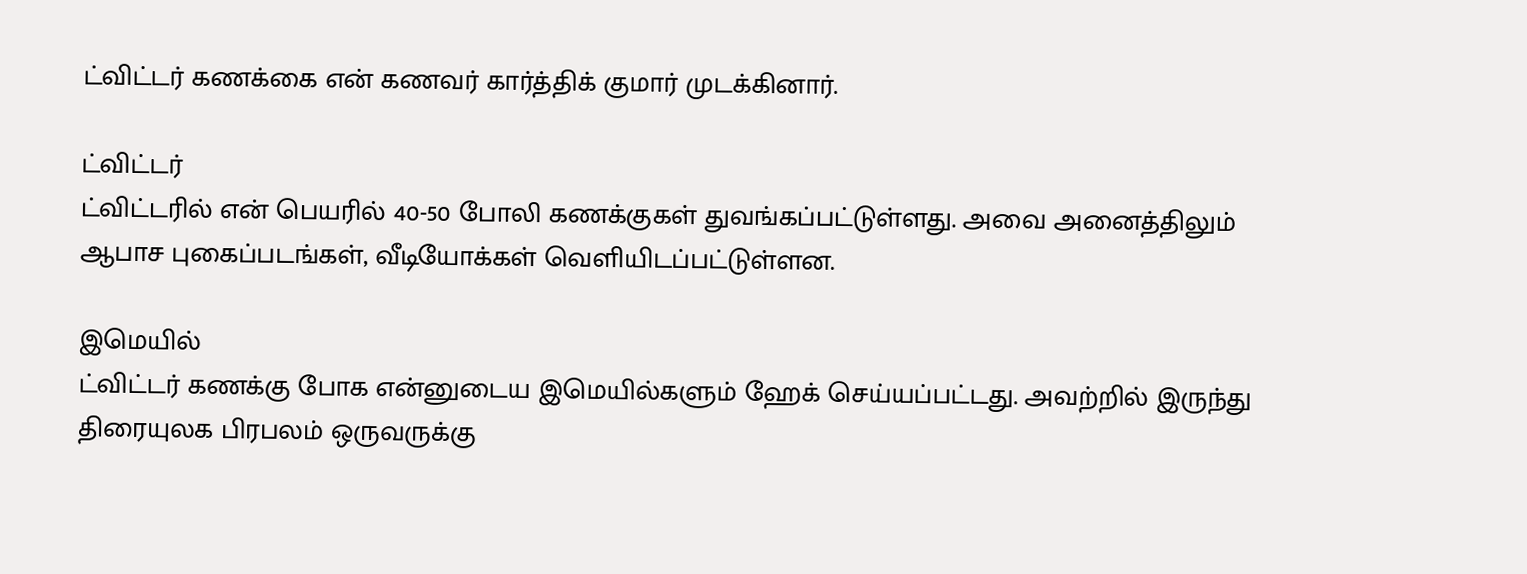ட்விட்டர் கணக்கை என் கணவர் கார்த்திக் குமார் முடக்கினார்.

ட்விட்டர்
ட்விட்டரில் என் பெயரில் 40-50 போலி கணக்குகள் துவங்கப்பட்டுள்ளது. அவை அனைத்திலும் ஆபாச புகைப்படங்கள், வீடியோக்கள் வெளியிடப்பட்டுள்ளன.

இமெயில்
ட்விட்டர் கணக்கு போக என்னுடைய இமெயில்களும் ஹேக் செய்யப்பட்டது. அவற்றில் இருந்து திரையுலக பிரபலம் ஒருவருக்கு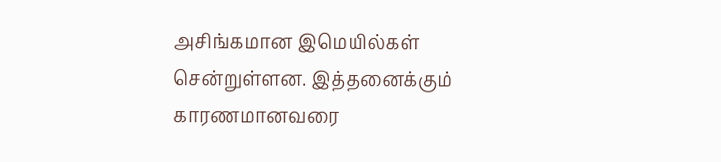அசிங்கமான இமெயில்கள் சென்றுள்ளன. இத்தனைக்கும் காரணமானவரை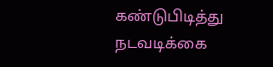கண்டுபிடித்து நடவடிக்கை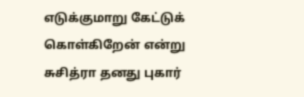எடுக்குமாறு கேட்டுக் கொள்கிறேன் என்று சுசித்ரா தனது புகார்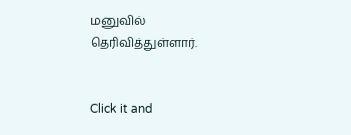மனுவில் தெரிவித்துள்ளார்.


Click it and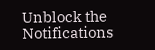Unblock the Notifications